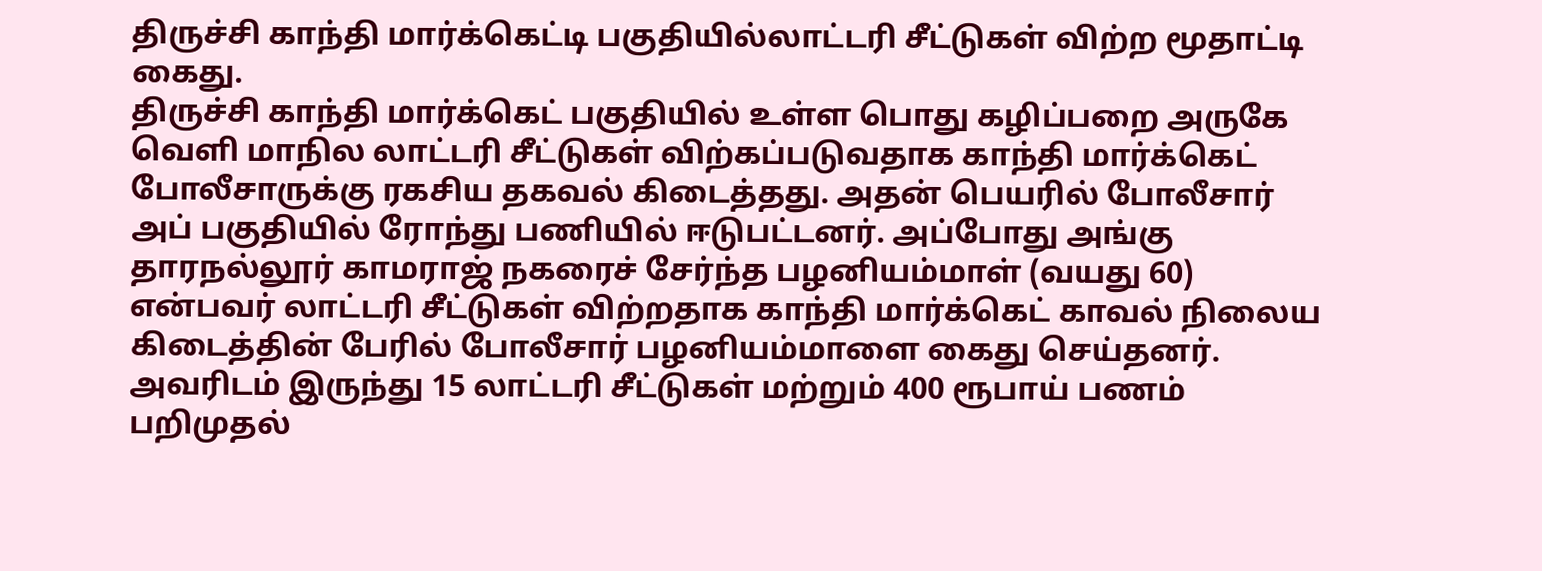திருச்சி காந்தி மார்க்கெட்டி பகுதியில்லாட்டரி சீட்டுகள் விற்ற மூதாட்டி கைது.
திருச்சி காந்தி மார்க்கெட் பகுதியில் உள்ள பொது கழிப்பறை அருகே வெளி மாநில லாட்டரி சீட்டுகள் விற்கப்படுவதாக காந்தி மார்க்கெட் போலீசாருக்கு ரகசிய தகவல் கிடைத்தது. அதன் பெயரில் போலீசார் அப் பகுதியில் ரோந்து பணியில் ஈடுபட்டனர். அப்போது அங்கு தாரநல்லூர் காமராஜ் நகரைச் சேர்ந்த பழனியம்மாள் (வயது 60) என்பவர் லாட்டரி சீட்டுகள் விற்றதாக காந்தி மார்க்கெட் காவல் நிலைய கிடைத்தின் பேரில் போலீசார் பழனியம்மாளை கைது செய்தனர். அவரிடம் இருந்து 15 லாட்டரி சீட்டுகள் மற்றும் 400 ரூபாய் பணம் பறிமுதல்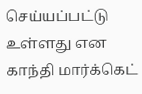செய்யப்பட்டு உள்ளது என காந்தி மார்க்கெட்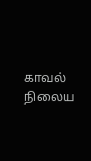காவல் நிலைய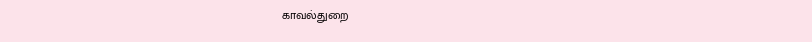காவல்துறை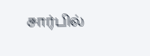சார்பில்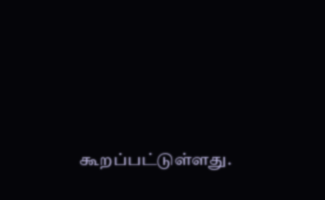கூறப்பட்டுள்ளது.